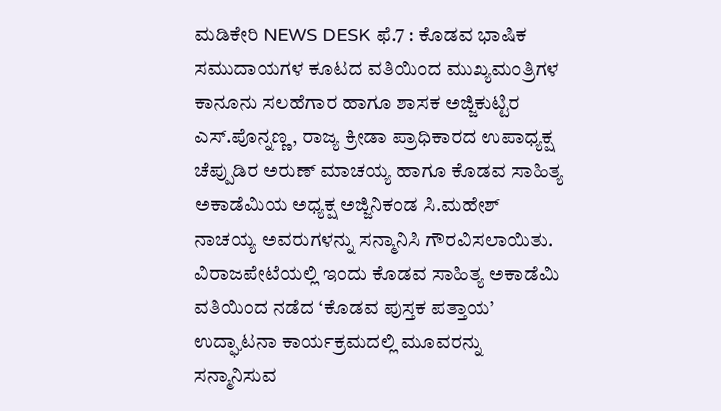ಮಡಿಕೇರಿ NEWS DESK ಫೆ.7 : ಕೊಡವ ಭಾಷಿಕ ಸಮುದಾಯಗಳ ಕೂಟದ ವತಿಯಿಂದ ಮುಖ್ಯಮಂತ್ರಿಗಳ ಕಾನೂನು ಸಲಹೆಗಾರ ಹಾಗೂ ಶಾಸಕ ಅಜ್ಜಿಕುಟ್ಟಿರ ಎಸ್.ಪೊನ್ನಣ್ಣ, ರಾಜ್ಯ ಕ್ರೀಡಾ ಪ್ರಾಧಿಕಾರದ ಉಪಾಧ್ಯಕ್ಷ ಚೆಪ್ಪುಡಿರ ಅರುಣ್ ಮಾಚಯ್ಯ ಹಾಗೂ ಕೊಡವ ಸಾಹಿತ್ಯ ಅಕಾಡೆಮಿಯ ಅಧ್ಯಕ್ಷ ಅಜ್ಜಿನಿಕಂಡ ಸಿ.ಮಹೇಶ್ ನಾಚಯ್ಯ ಅವರುಗಳನ್ನು ಸನ್ಮಾನಿಸಿ ಗೌರವಿಸಲಾಯಿತು. ವಿರಾಜಪೇಟೆಯಲ್ಲಿ ಇಂದು ಕೊಡವ ಸಾಹಿತ್ಯ ಅಕಾಡೆಮಿ ವತಿಯಿಂದ ನಡೆದ ‘ಕೊಡವ ಪುಸ್ತಕ ಪತ್ತಾಯ’ ಉದ್ಘಾಟನಾ ಕಾರ್ಯಕ್ರಮದಲ್ಲಿ ಮೂವರನ್ನು ಸನ್ಮಾನಿಸುವ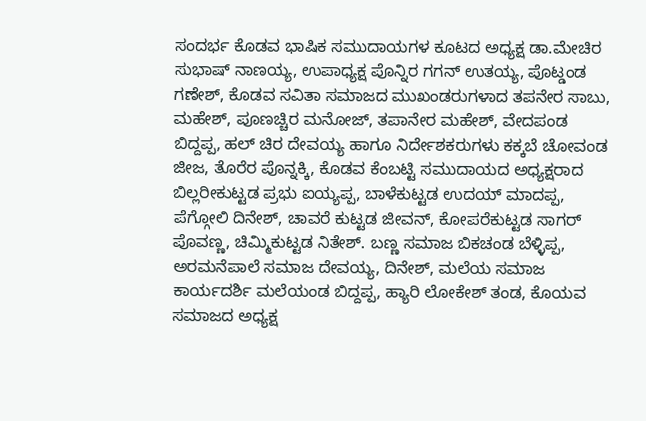ಸಂದರ್ಭ ಕೊಡವ ಭಾಷಿಕ ಸಮುದಾಯಗಳ ಕೂಟದ ಅಧ್ಯಕ್ಷ ಡಾ.ಮೇಚಿರ ಸುಭಾಷ್ ನಾಣಯ್ಯ, ಉಪಾಧ್ಯಕ್ಷ ಪೊನ್ನಿರ ಗಗನ್ ಉತಯ್ಯ, ಪೊಟ್ಡಂಡ ಗಣೇಶ್, ಕೊಡವ ಸವಿತಾ ಸಮಾಜದ ಮುಖಂಡರುಗಳಾದ ತಪನೇರ ಸಾಬು, ಮಹೇಶ್, ಪೂಣಚ್ಚಿರ ಮನೋಜ್, ತಪಾನೇರ ಮಹೇಶ್, ವೇದಪಂಡ ಬಿದ್ದಪ್ಪ, ಹಲ್ ಚಿರ ದೇವಯ್ಯ ಹಾಗೂ ನಿರ್ದೇಶಕರುಗಳು ಕಕ್ಕಬೆ ಚೋವಂಡ ಜೀಜ, ತೊರೆರ ಪೊನ್ನಕ್ಕಿ, ಕೊಡವ ಕೆಂಬಟ್ಟಿ ಸಮುದಾಯದ ಅಧ್ಯಕ್ಷರಾದ ಬಿಲ್ಲರೀಕುಟ್ಟಡ ಪ್ರಭು ಐಯ್ಯಪ್ಪ, ಬಾಳೆಕುಟ್ಟಡ ಉದಯ್ ಮಾದಪ್ಪ, ಪೆಗ್ಗೋಲಿ ದಿನೇಶ್, ಚಾವರೆ ಕುಟ್ಟಡ ಜೀವನ್, ಕೋಪರೆಕುಟ್ಟಡ ಸಾಗರ್ ಪೊವಣ್ಣ, ಚಿಮ್ಮಿಕುಟ್ಟಡ ನಿತೇಶ್. ಬಣ್ಣ ಸಮಾಜ ಬಿಕಚಂಡ ಬೆಳ್ಳಿಪ್ಪ, ಅರಮನೆಪಾಲೆ ಸಮಾಜ ದೇವಯ್ಯ, ದಿನೇಶ್, ಮಲೆಯ ಸಮಾಜ ಕಾರ್ಯದರ್ಶಿ ಮಲೆಯಂಡ ಬಿದ್ದಪ್ಪ, ಹ್ಯಾರಿ ಲೋಕೇಶ್ ತಂಡ, ಕೊಯವ ಸಮಾಜದ ಅಧ್ಯಕ್ಷ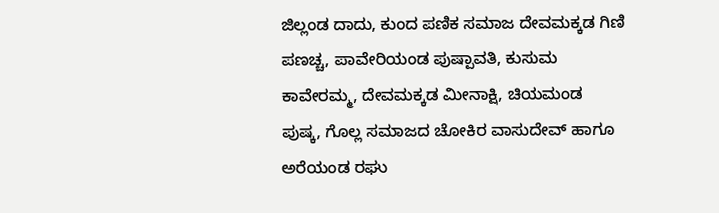ಜಿಲ್ಲಂಡ ದಾದು, ಕುಂದ ಪಣಿಕ ಸಮಾಜ ದೇವಮಕ್ಕಡ ಗಿಣಿ ಪಣಚ್ಚ, ಪಾವೇರಿಯಂಡ ಪುಷ್ಪಾವತಿ, ಕುಸುಮ ಕಾವೇರಮ್ಮ, ದೇವಮಕ್ಕಡ ಮೀನಾಕ್ಷಿ, ಚಿಯಮಂಡ ಪುಷ್ಕ, ಗೊಲ್ಲ ಸಮಾಜದ ಚೋಕಿರ ವಾಸುದೇವ್ ಹಾಗೂ ಅರೆಯಂಡ ರಘು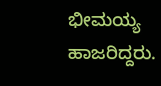ಭೀಮಯ್ಯ ಹಾಜರಿದ್ದರು.